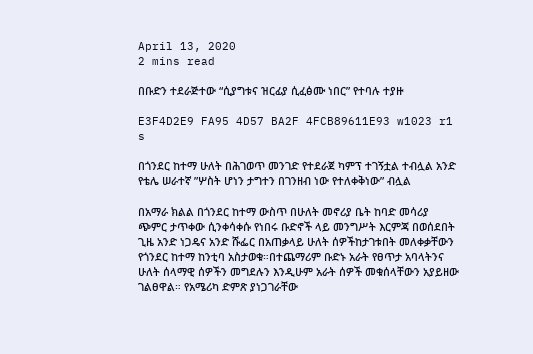April 13, 2020
2 mins read

በቡድን ተደራጅተው “ሲያግቱና ዝርፊያ ሲፈፅሙ ነበር” የተባሉ ተያዙ

E3F4D2E9 FA95 4D57 BA2F 4FCB89611E93 w1023 r1 s

በጎንደር ከተማ ሁለት በሕገወጥ መንገድ የተደራጀ ካምፕ ተገኝቷል ተብሏል አንድ የቴሌ ሠራተኛ ”ሦስት ሆነን ታግተን በገንዘብ ነው የተለቀቅነው” ብሏል

በአማራ ክልል በጎንደር ከተማ ውስጥ በሁለት መኖሪያ ቤት ከባድ መሳሪያ ጭምር ታጥቀው ሲንቀሳቀሱ የነበሩ ቡድኖች ላይ መንግሥት እርምጃ በወሰደበት ጊዜ አንድ ነጋዴና አንድ ሹፌር በአጠቃላይ ሁለት ሰዎችከታገቱበት መለቀቃቸውን የጎንደር ከተማ ከንቲባ አስታወቁ።በተጨማሪም ቡድኑ አራት የፀጥታ አባላትንና ሁለት ሰላማዊ ሰዎችን መግደሉን እንዲሁም አራት ሰዎች መቁሰላቸውን አያይዘው ገልፀዋል። የአሜሪካ ድምጽ ያነጋገራቸው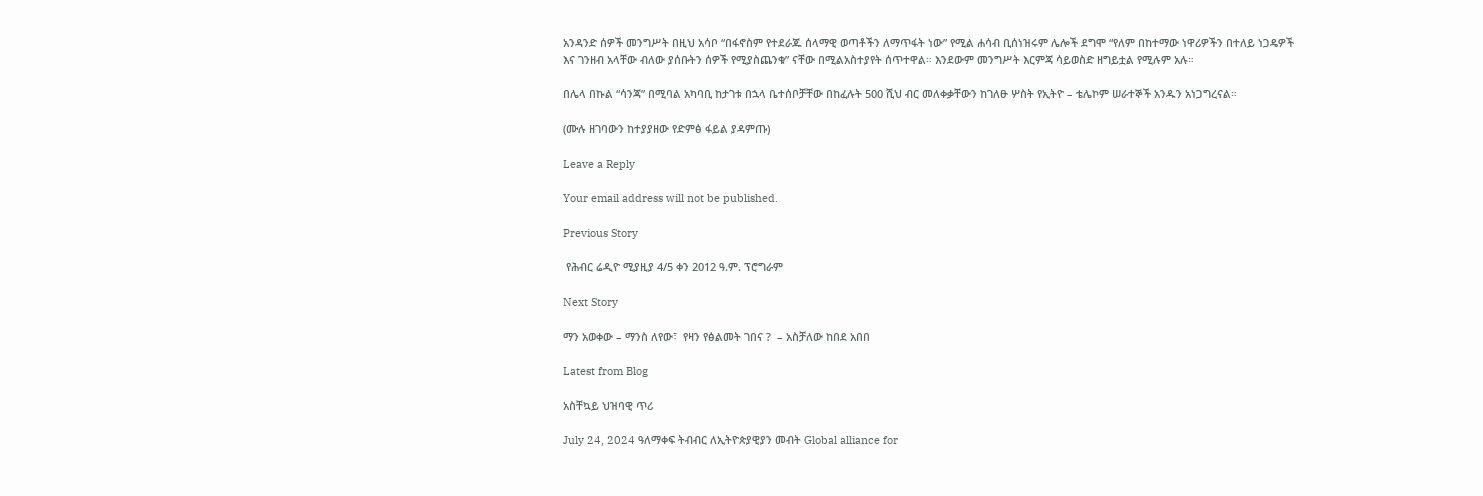አንዳንድ ሰዎች መንግሥት በዚህ አሳቦ “በፋኖስም የተደራጁ ሰላማዊ ወጣቶችን ለማጥፋት ነው” የሚል ሐሳብ ቢሰነዝሩም ሌሎች ደግሞ “የለም በከተማው ነዋሪዎችን በተለይ ነጋዴዎች እና ገንዘብ አላቸው ብለው ያሰቡትን ሰዎች የሚያስጨንቁ” ናቸው በሚልአስተያየት ሰጥተዋል። እንደውም መንግሥት እርምጃ ሳይወስድ ዘግይቷል የሚሉም አሉ።

በሌላ በኩል “ሳንጃ” በሚባል አካባቢ ከታገቱ በኋላ ቤተሰቦቻቸው በከፈሉት 500 ሺህ ብር መለቀቃቸውን ከገለፁ ሦስት የኢትዮ – ቴሌኮም ሠራተኞች አንዱን አነጋግረናል።

(ሙሉ ዘገባውን ከተያያዘው የድምፅ ፋይል ያዳምጡ)

Leave a Reply

Your email address will not be published.

Previous Story

 የሕብር ሬዲዮ ሚያዚያ 4/5 ቀን 2012 ዓ.ም. ፕሮግራም

Next Story

ማን አወቀው – ማንስ ለየው፣  የዛን የፅልመት ገበና ?  – አስቻለው ከበደ አበበ

Latest from Blog

አስቸኳይ ህዝባዊ ጥሪ

July 24, 2024 ዓለማቀፍ ትብብር ለኢትዮጵያዊያን መብት Global alliance for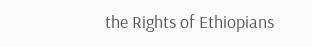the Rights of Ethiopians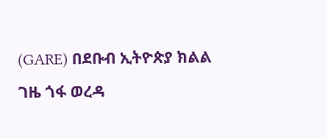(GARE) በደቡብ ኢትዮጵያ ክልል ገዜ ጎፋ ወረዳ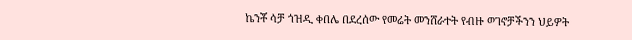ኬንቾ ሳቻ ጎዝዲ ቀበሌ በደረሰው የመሬት መንሸራተት የብዙ ወገኖቻችንን ህይዎት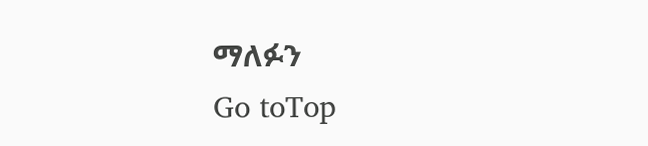ማለፉን
Go toTop